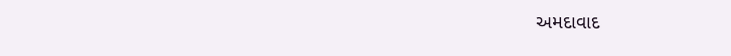અમદાવાદ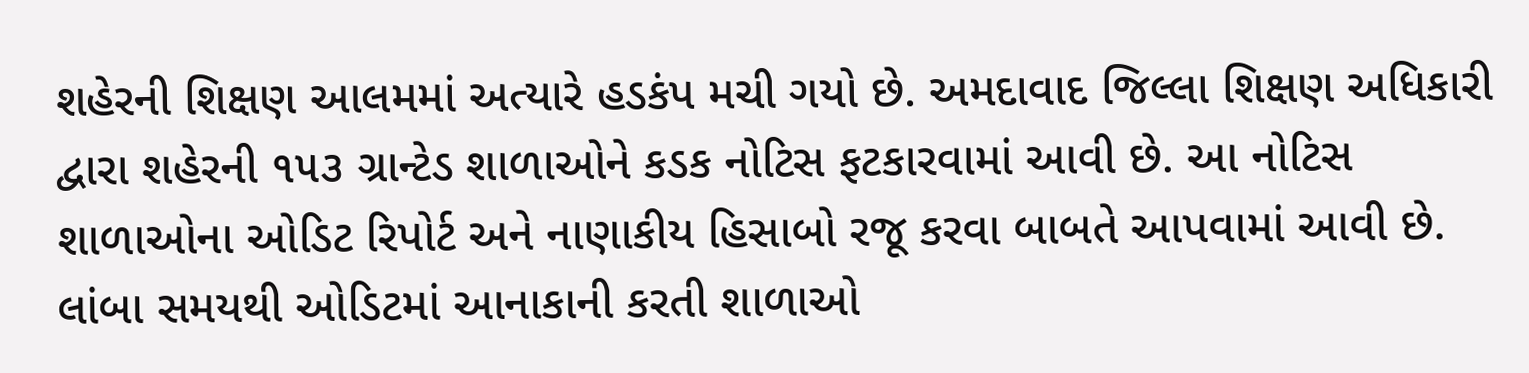શહેરની શિક્ષણ આલમમાં અત્યારે હડકંપ મચી ગયો છે. અમદાવાદ જિલ્લા શિક્ષણ અધિકારી દ્વારા શહેરની ૧૫૩ ગ્રાન્ટેડ શાળાઓને કડક નોટિસ ફટકારવામાં આવી છે. આ નોટિસ શાળાઓના ઓડિટ રિપોર્ટ અને નાણાકીય હિસાબો રજૂ કરવા બાબતે આપવામાં આવી છે. લાંબા સમયથી ઓડિટમાં આનાકાની કરતી શાળાઓ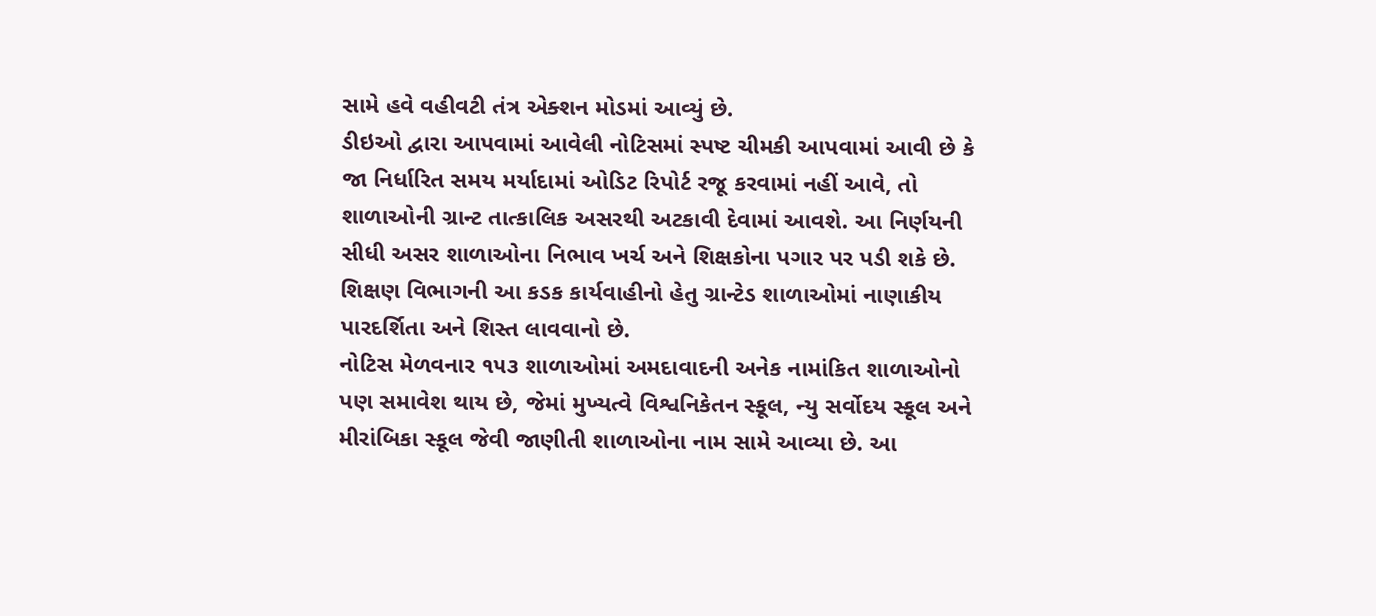સામે હવે વહીવટી તંત્ર એક્શન મોડમાં આવ્યું છે.
ડીઇઓ દ્વારા આપવામાં આવેલી નોટિસમાં સ્પષ્ટ ચીમકી આપવામાં આવી છે કે જા નિર્ધારિત સમય મર્યાદામાં ઓડિટ રિપોર્ટ રજૂ કરવામાં નહીં આવે, તો શાળાઓની ગ્રાન્ટ તાત્કાલિક અસરથી અટકાવી દેવામાં આવશે. આ નિર્ણયની સીધી અસર શાળાઓના નિભાવ ખર્ચ અને શિક્ષકોના પગાર પર પડી શકે છે. શિક્ષણ વિભાગની આ કડક કાર્યવાહીનો હેતુ ગ્રાન્ટેડ શાળાઓમાં નાણાકીય પારદર્શિતા અને શિસ્ત લાવવાનો છે.
નોટિસ મેળવનાર ૧૫૩ શાળાઓમાં અમદાવાદની અનેક નામાંકિત શાળાઓનો પણ સમાવેશ થાય છે, જેમાં મુખ્યત્વે વિશ્વનિકેતન સ્કૂલ, ન્યુ સર્વોદય સ્કૂલ અને મીરાંબિકા સ્કૂલ જેવી જાણીતી શાળાઓના નામ સામે આવ્યા છે. આ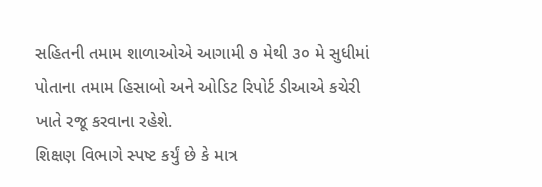સહિતની તમામ શાળાઓએ આગામી ૭ મેથી ૩૦ મે સુધીમાં પોતાના તમામ હિસાબો અને ઓડિટ રિપોર્ટ ડીઆએ કચેરી ખાતે રજૂ કરવાના રહેશે.
શિક્ષણ વિભાગે સ્પષ્ટ કર્યું છે કે માત્ર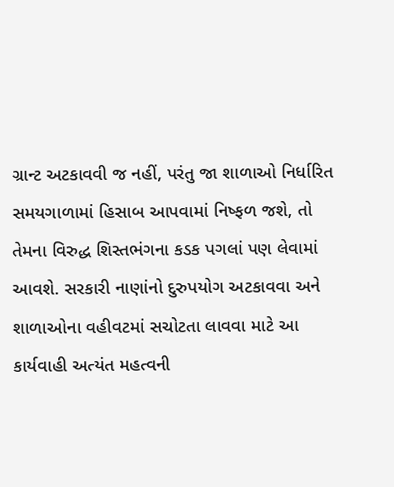ગ્રાન્ટ અટકાવવી જ નહીં, પરંતુ જા શાળાઓ નિર્ધારિત સમયગાળામાં હિસાબ આપવામાં નિષ્ફળ જશે, તો તેમના વિરુદ્ધ શિસ્તભંગના કડક પગલાં પણ લેવામાં આવશે. સરકારી નાણાંનો દુરુપયોગ અટકાવવા અને શાળાઓના વહીવટમાં સચોટતા લાવવા માટે આ કાર્યવાહી અત્યંત મહત્વની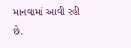માનવામાં આવી રહી છે.